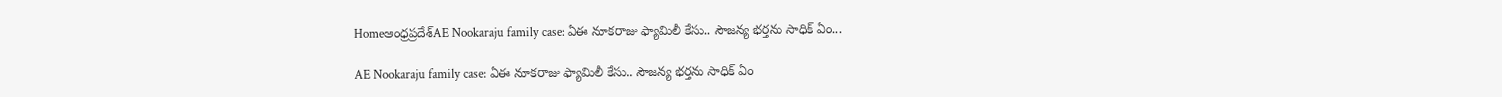Homeఆంధ్రప్రదేశ్‌AE Nookaraju family case: ఏఈ నూకరాజు ఫ్యామిలీ కేసు.. సౌజన్య భర్తను సాధిక్ ఏం...

AE Nookaraju family case: ఏఈ నూకరాజు ఫ్యామిలీ కేసు.. సౌజన్య భర్తను సాధిక్ ఏం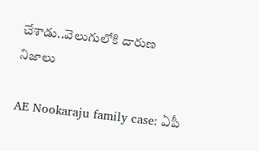చేశాడు..వెలుగులోకి దారుణ నిజాలు

AE Nookaraju family case: ఏపీ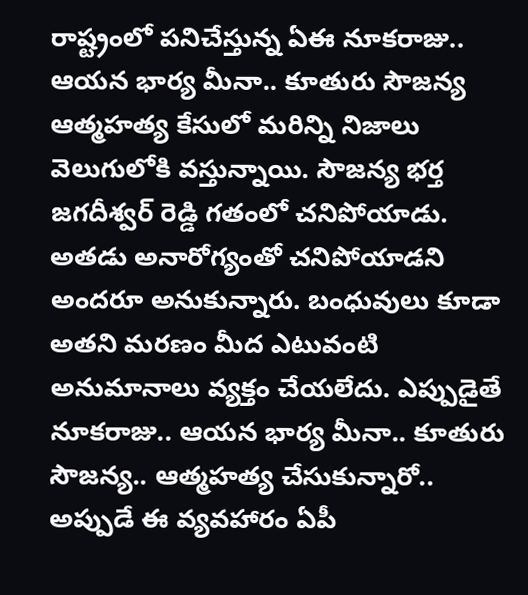రాష్ట్రంలో పనిచేస్తున్న ఏఈ నూకరాజు.. ఆయన భార్య మీనా.. కూతురు సౌజన్య ఆత్మహత్య కేసులో మరిన్ని నిజాలు వెలుగులోకి వస్తున్నాయి. సౌజన్య భర్త జగదీశ్వర్ రెడ్డి గతంలో చనిపోయాడు. అతడు అనారోగ్యంతో చనిపోయాడని అందరూ అనుకున్నారు. బంధువులు కూడా అతని మరణం మీద ఎటువంటి అనుమానాలు వ్యక్తం చేయలేదు. ఎప్పుడైతే నూకరాజు.. ఆయన భార్య మీనా.. కూతురు సౌజన్య.. ఆత్మహత్య చేసుకున్నారో.. అప్పుడే ఈ వ్యవహారం ఏపీ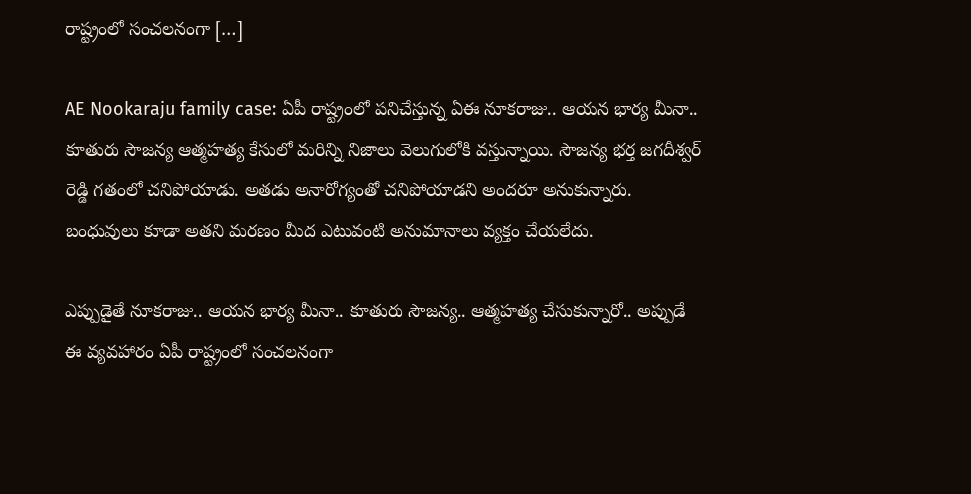రాష్ట్రంలో సంచలనంగా […]

AE Nookaraju family case: ఏపీ రాష్ట్రంలో పనిచేస్తున్న ఏఈ నూకరాజు.. ఆయన భార్య మీనా.. కూతురు సౌజన్య ఆత్మహత్య కేసులో మరిన్ని నిజాలు వెలుగులోకి వస్తున్నాయి. సౌజన్య భర్త జగదీశ్వర్ రెడ్డి గతంలో చనిపోయాడు. అతడు అనారోగ్యంతో చనిపోయాడని అందరూ అనుకున్నారు. బంధువులు కూడా అతని మరణం మీద ఎటువంటి అనుమానాలు వ్యక్తం చేయలేదు.

ఎప్పుడైతే నూకరాజు.. ఆయన భార్య మీనా.. కూతురు సౌజన్య.. ఆత్మహత్య చేసుకున్నారో.. అప్పుడే ఈ వ్యవహారం ఏపీ రాష్ట్రంలో సంచలనంగా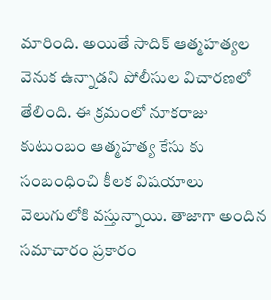మారింది. అయితే సాదిక్ ఆత్మహత్యల వెనుక ఉన్నాడని పోలీసుల విచారణలో తేలింది. ఈ క్రమంలో నూకరాజు కుటుంబం ఆత్మహత్య కేసు కు సంబంధించి కీలక విషయాలు వెలుగులోకి వస్తున్నాయి. తాజాగా అందిన సమాచారం ప్రకారం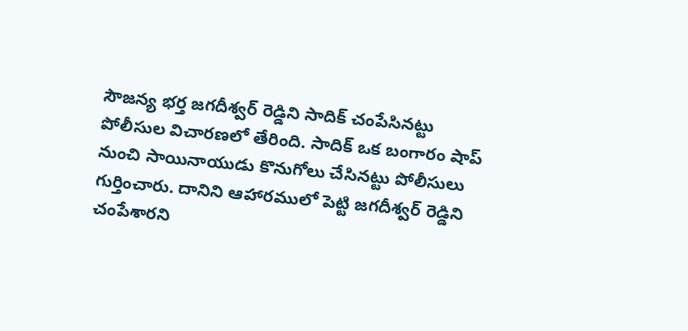సౌజన్య భర్త జగదీశ్వర్ రెడ్డిని సాదిక్ చంపేసినట్టు పోలీసుల విచారణలో తేరింది. సాదిక్ ఒక బంగారం షాప్ నుంచి సాయినాయుడు కొనుగోలు చేసినట్టు పోలీసులు గుర్తించారు. దానిని ఆహారములో పెట్టి జగదీశ్వర్ రెడ్డిని చంపేశారని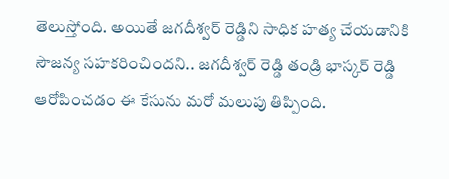తెలుస్తోంది. అయితే జగదీశ్వర్ రెడ్డిని సాధిక హత్య చేయడానికి సౌజన్య సహకరించిందని.. జగదీశ్వర్ రెడ్డి తండ్రి భాస్కర్ రెడ్డి ఆరోపించడం ఈ కేసును మరో మలుపు తిప్పింది.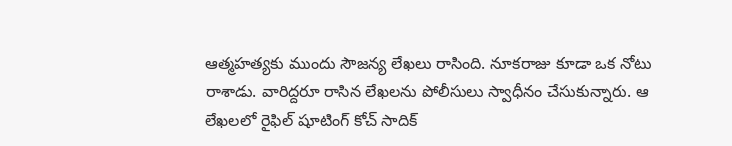ఆత్మహత్యకు ముందు సౌజన్య లేఖలు రాసింది. నూకరాజు కూడా ఒక నోటు రాశాడు. వారిద్దరూ రాసిన లేఖలను పోలీసులు స్వాధీనం చేసుకున్నారు. ఆ లేఖలలో రైఫిల్ షూటింగ్ కోచ్ సాదిక్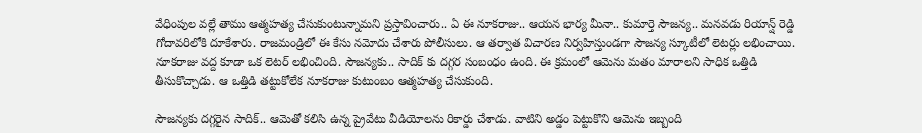వేధింపుల వల్లే తాము ఆత్మహత్య చేసుకుంటున్నామని ప్రస్తావించారు.. ఏ ఈ నూకరాజు.. ఆయన భార్య మీనా.. కుమార్తె సౌజన్య.. మనవడు రియాన్ష్ రెడ్డి గోదావరిలోకి దూకేశారు. రాజమండ్రిలో ఈ కేసు నమోదు చేశారు పోలీసులు. ఆ తర్వాత విచారణ నిర్వహిస్తుండగా సౌజన్య స్కూటీలో లెటర్లు లభించాయి. నూకరాజు వద్ద కూడా ఒక లెటర్ లభించింది. సౌజన్యకు.. సాదిక్ కు దగ్గర సంబంధం ఉంది. ఈ క్రమంలో ఆమెను మతం మారాలని సాధిక ఒత్తిడి తీసుకొచ్చాడు. ఆ ఒత్తిడి తట్టుకోలేక నూకరాజు కుటుంబం ఆత్మహత్య చేసుకుంది.

సౌజన్యకు దగ్గరైన సాదిక్.. ఆమెతో కలిసి ఉన్న ప్రైవేటు వీడియోలను రికార్డు చేశాడు. వాటిని అడ్డం పెట్టుకొని ఆమెను ఇబ్బంది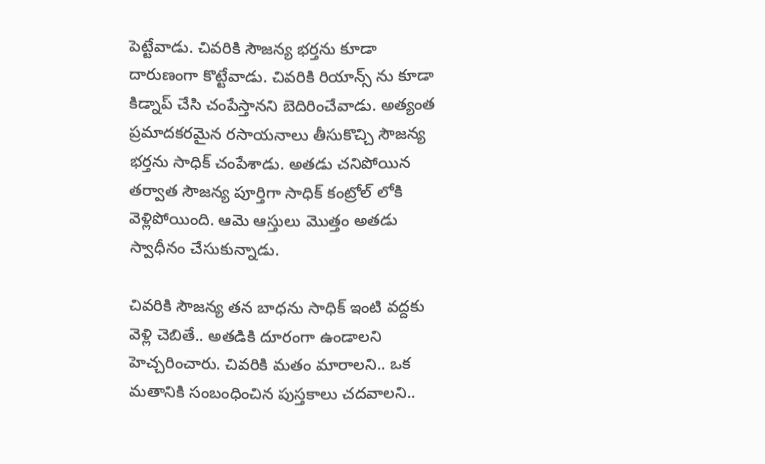పెట్టేవాడు. చివరికి సౌజన్య భర్తను కూడా దారుణంగా కొట్టేవాడు. చివరికి రియాన్స్ ను కూడా కిడ్నాప్ చేసి చంపేస్తానని బెదిరించేవాడు. అత్యంత ప్రమాదకరమైన రసాయనాలు తీసుకొచ్చి సౌజన్య భర్తను సాధిక్ చంపేశాడు. అతడు చనిపోయిన తర్వాత సౌజన్య పూర్తిగా సాధిక్ కంట్రోల్ లోకి వెళ్లిపోయింది. ఆమె ఆస్తులు మొత్తం అతడు స్వాధీనం చేసుకున్నాడు.

చివరికి సౌజన్య తన బాధను సాధిక్ ఇంటి వద్దకు వెళ్లి చెబితే.. అతడికి దూరంగా ఉండాలని హెచ్చరించారు. చివరికి మతం మారాలని.. ఒక మతానికి సంబంధించిన పుస్తకాలు చదవాలని..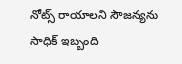నోట్స్ రాయాలని సౌజన్యను సాధిక్ ఇబ్బంది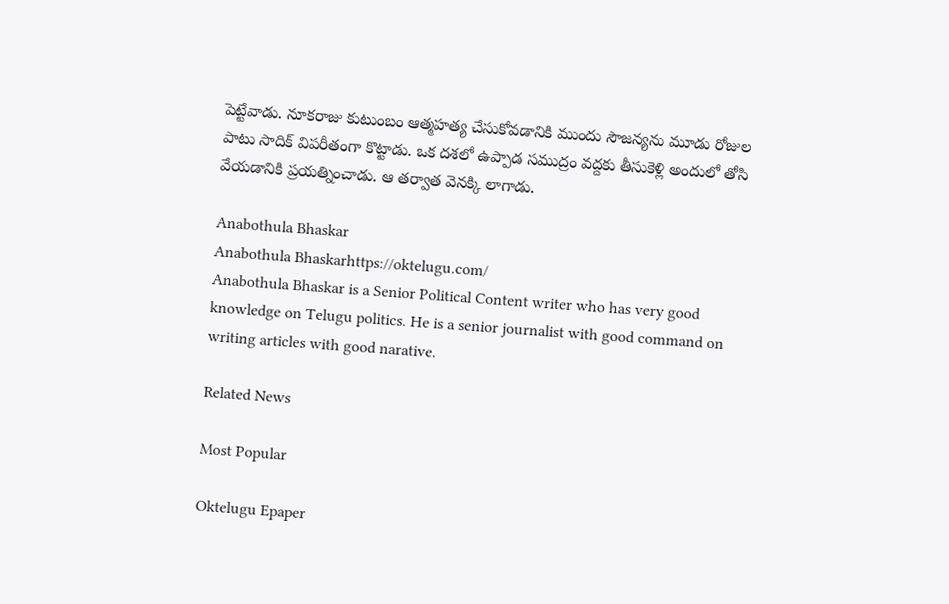పెట్టేవాడు. నూకరాజు కుటుంబం ఆత్మహత్య చేసుకోవడానికి ముందు సౌజన్యను మూడు రోజుల పాటు సాదిక్ విపరీతంగా కొట్టాడు. ఒక దశలో ఉప్పాడ సముద్రం వద్దకు తీసుకెళ్లి అందులో తోసి వేయడానికి ప్రయత్నించాడు. ఆ తర్వాత వెనక్కి లాగాడు.

Anabothula Bhaskar
Anabothula Bhaskarhttps://oktelugu.com/
Anabothula Bhaskar is a Senior Political Content writer who has very good knowledge on Telugu politics. He is a senior journalist with good command on writing articles with good narative.

Related News

Most Popular

Oktelugu Epaper